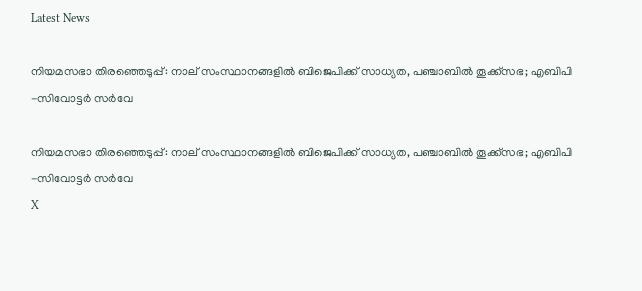Latest News

നിയമസഭാ തിരഞ്ഞെടുപ്പ്: നാല് സംസ്ഥാനങ്ങളില്‍ ബിജെപിക്ക് സാധ്യത, പഞ്ചാബില്‍ തൂക്ക്‌സഭ; എബിപി -സിവോട്ടര്‍ സര്‍വേ

നിയമസഭാ തിരഞ്ഞെടുപ്പ്: നാല് സംസ്ഥാനങ്ങളില്‍ ബിജെപിക്ക് സാധ്യത, പഞ്ചാബില്‍ തൂക്ക്‌സഭ; എബിപി -സിവോട്ടര്‍ സര്‍വേ
X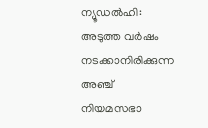ന്യൂഡല്‍ഹി: അടുത്ത വര്‍ഷം നടക്കാനിരിക്കുന്ന അഞ്ച് നിയമസഭാ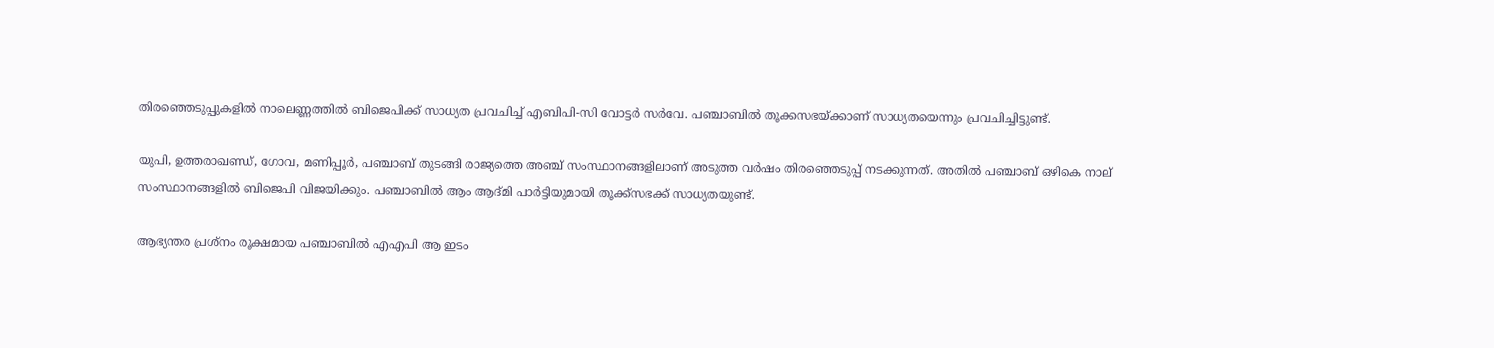തിരഞ്ഞെടുപ്പുകളില്‍ നാലെണ്ണത്തില്‍ ബിജെപിക്ക് സാധ്യത പ്രവചിച്ച് എബിപി-സി വോട്ടര്‍ സര്‍വേ. പഞ്ചാബില്‍ തൂക്കസഭയ്ക്കാണ് സാധ്യതയെന്നും പ്രവചിച്ചിട്ടുണ്ട്.

യുപി, ഉത്തരാഖണ്ഡ്, ഗോവ, മണിപ്പൂര്‍, പഞ്ചാബ് തുടങ്ങി രാജ്യത്തെ അഞ്ച് സംസ്ഥാനങ്ങളിലാണ് അടുത്ത വര്‍ഷം തിരഞ്ഞെടുപ്പ് നടക്കുന്നത്. അതില്‍ പഞ്ചാബ് ഒഴികെ നാല് സംസ്ഥാനങ്ങളില്‍ ബിജെപി വിജയിക്കും. പഞ്ചാബില്‍ ആം ആദ്മി പാര്‍ട്ടിയുമായി തൂക്ക്‌സഭക്ക് സാധ്യതയുണ്ട്.

ആഭ്യന്തര പ്രശ്‌നം രൂക്ഷമായ പഞ്ചാബില്‍ എഎപി ആ ഇടം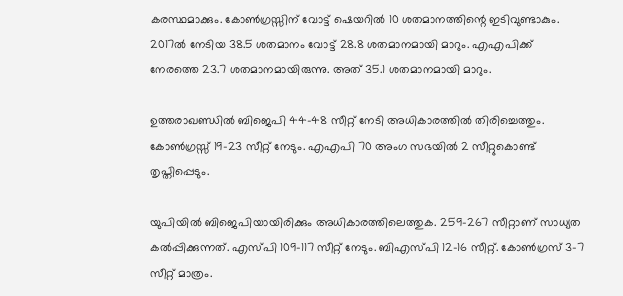കരസ്ഥമാക്കും. കോണ്‍ഗ്രസ്സിന് വോട്ട് ഷെയറില്‍ 10 ശതമാനത്തിന്റെ ഇടിവുണ്ടാകും. 2017ല്‍ നേടിയ 38.5 ശതമാനം വോട്ട് 28.8 ശതമാനമായി മാറും. എഎപിക്ക് നേരത്തെ 23.7 ശതമാനമായിരുന്നു. അത് 35.1 ശതമാനമായി മാറും.

ഉത്തരാഖണ്ഡില്‍ ബിജെപി 44-48 സീറ്റ് നേടി അധികാരത്തില്‍ തിരിച്ചെത്തും. കോണ്‍ഗ്രസ്സ് 19-23 സീറ്റ് നേടും. എഎപി 70 അംഗ സഭയില്‍ 2 സീറ്റുകൊണ്ട് തൃപ്തിപ്പെടും.

യുപിയില്‍ ബിജെപിയായിരിക്കും അധികാരത്തിലെത്തുക. 259-267 സീറ്റാണ് സാധ്യത കല്‍പ്പിക്കുന്നത്. എസ്പി 109-117 സീറ്റ് നേടും. ബിഎസ്പി 12-16 സീറ്റ്. കോണ്‍ഗ്രസ് 3-7 സീറ്റ് മാത്രം.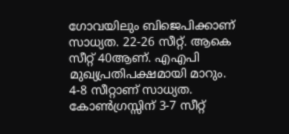ഗോവയിലും ബിജെപിക്കാണ് സാധ്യത. 22-26 സീറ്റ്. ആകെ സീറ്റ് 40ആണ്. എഎപി മുഖ്യപ്രതിപക്ഷമായി മാറും. 4-8 സീറ്റാണ് സാധ്യത. കോണ്‍ഗ്രസ്സിന് 3-7 സീറ്റ്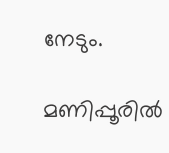നേടും.

മണിപ്പൂരില്‍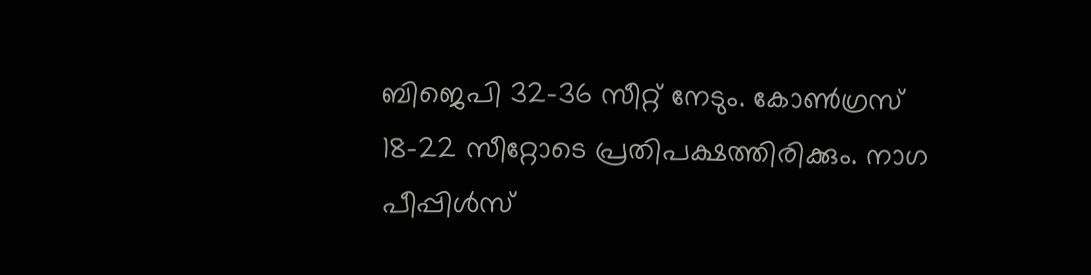ബിജെപി 32-36 സീറ്റ് നേടും. കോണ്‍ഗ്രസ് 18-22 സീറ്റോടെ പ്രതിപക്ഷത്തിരിക്കും. നാഗ പീപ്പിള്‍സ്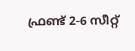ഫ്രണ്ട് 2-6 സീറ്റ്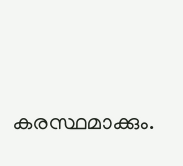കരസ്ഥമാക്കും.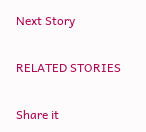Next Story

RELATED STORIES

Share it